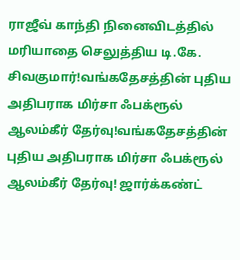ராஜீவ் காந்தி நினைவிடத்தில் மரியாதை செலுத்திய டி.கே. சிவகுமார்!வங்கதேசத்தின் புதிய அதிபராக மிர்சா ஃபக்ரூல் ஆலம்கீர் தேர்வு!வங்கதேசத்தின் புதிய அதிபராக மிர்சா ஃபக்ரூல் ஆலம்கீர் தேர்வு! ஜார்க்கண்ட்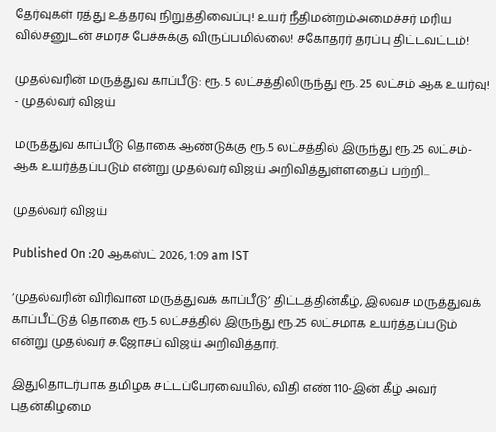தேர்வுகள் ரத்து உத்தரவு நிறுத்திவைப்பு! உயர் நீதிமன்றம்அமைச்சர் மரிய வில்சனுடன் சமரச பேச்சுக்கு விருப்பமில்லை! சகோதரர் தரப்பு திட்டவட்டம்!

முதல்வரின் மருத்துவ காப்பீடு: ரூ. 5 லட்சத்திலிருந்து ரூ. 25 லட்சம் ஆக உயர்வு! - முதல்வர் விஜய்

மருத்துவ காப்பீடு தொகை ஆண்டுக்கு ரூ.5 லட்சத்தில் இருந்து ரூ.25 லட்சம்-ஆக உயர்த்தப்படும் என்று முதல்வர் விஜய் அறிவித்துள்ளதைப் பற்றி...

முதல்வர் விஜய்

Published On :20 ஆகஸ்ட் 2026, 1:09 am IST

‘முதல்வரின் விரிவான மருத்துவக் காப்பீடு’ திட்டத்தின்கீழ், இலவச மருத்துவக் காப்பீட்டுத் தொகை ரூ.5 லட்சத்தில் இருந்து ரூ.25 லட்சமாக உயர்த்தப்படும் என்று முதல்வர் ச.ஜோசப் விஜய் அறிவித்தார்.

இதுதொடர்பாக தமிழக சட்டப்பேரவையில், விதி எண் 110-இன் கீழ் அவர் புதன்கிழமை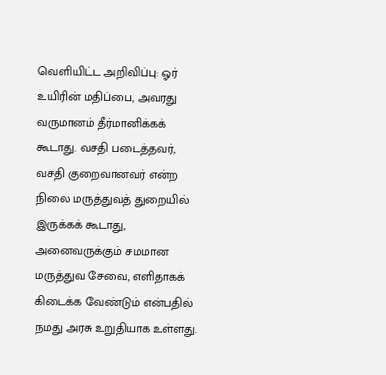வெளியிட்ட அறிவிப்பு: ஓர் உயிரின் மதிப்பை, அவரது வருமானம் தீர்மானிக்கக் கூடாது. வசதி படைத்தவர், வசதி குறைவானவர் என்ற நிலை மருத்துவத் துறையில் இருக்கக் கூடாது, அனைவருக்கும் சமமான மருத்துவ சேவை, எளிதாகக் கிடைக்க வேண்டும் என்பதில் நமது அரசு உறுதியாக உள்ளது.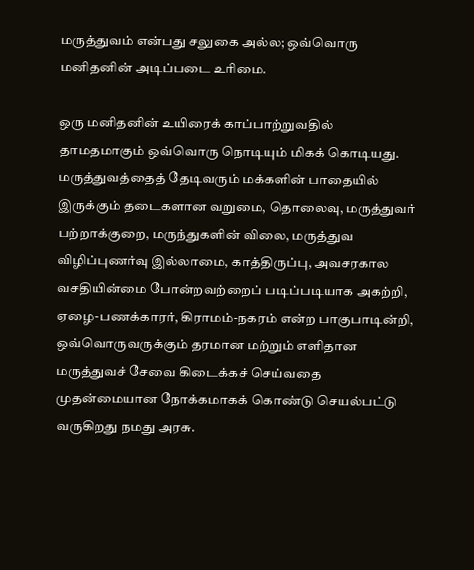மருத்துவம் என்பது சலுகை அல்ல; ஒவ்வொரு மனிதனின் அடிப்படை உரிமை.

ஒரு மனிதனின் உயிரைக் காப்பாற்றுவதில் தாமதமாகும் ஒவ்வொரு நொடியும் மிகக் கொடியது. மருத்துவத்தைத் தேடிவரும் மக்களின் பாதையில் இருக்கும் தடைகளான வறுமை, தொலைவு, மருத்துவர் பற்றாக்குறை, மருந்துகளின் விலை, மருத்துவ விழிப்புணர்வு இல்லாமை, காத்திருப்பு, அவசரகால வசதியின்மை போன்றவற்றைப் படிப்படியாக அகற்றி, ஏழை-பணக்காரர், கிராமம்-நகரம் என்ற பாகுபாடின்றி, ஒவ்வொருவருக்கும் தரமான மற்றும் எளிதான மருத்துவச் சேவை கிடைக்கச் செய்வதை முதன்மையான நோக்கமாகக் கொண்டு செயல்பட்டு வருகிறது நமது அரசு.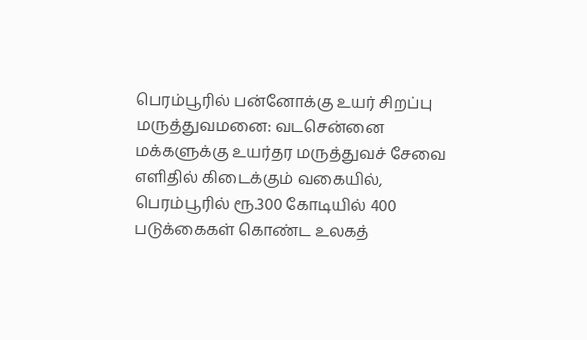பெரம்பூரில் பன்னோக்கு உயர் சிறப்பு மருத்துவமனை: வடசென்னை மக்களுக்கு உயர்தர மருத்துவச் சேவை எளிதில் கிடைக்கும் வகையில், பெரம்பூரில் ரூ.300 கோடியில் 400 படுக்கைகள் கொண்ட உலகத்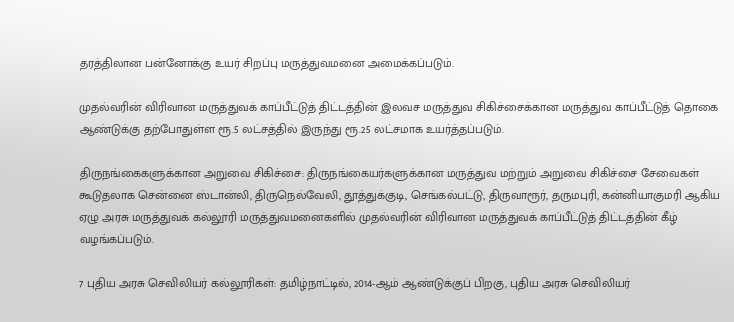தரத்திலான பன்னோக்கு உயர் சிறப்பு மருத்துவமனை அமைக்கப்படும்.

முதல்வரின் விரிவான மருத்துவக் காப்பீட்டுத் திட்டத்தின் இலவச மருத்துவ சிகிச்சைக்கான மருத்துவ காப்பீட்டுத் தொகை ஆண்டுக்கு தற்போதுள்ள ரூ.5 லட்சத்தில் இருந்து ரூ.25 லட்சமாக உயர்த்தப்படும்.

திருநங்கைகளுக்கான அறுவை சிகிச்சை: திருநங்கையர்களுக்கான மருத்துவ மற்றும் அறுவை சிகிச்சை சேவைகள் கூடுதலாக சென்னை ஸ்டான்லி, திருநெல்வேலி, தூத்துக்குடி, செங்கல்பட்டு, திருவாரூர், தருமபுரி, கன்னியாகுமரி ஆகிய ஏழு அரசு மருத்துவக் கல்லூரி மருத்துவமனைகளில் முதல்வரின் விரிவான மருத்துவக் காப்பீட்டுத் திட்டத்தின் கீழ் வழங்கப்படும்.

7 புதிய அரசு செவிலியர் கல்லூரிகள்: தமிழ்நாட்டில், 2014-ஆம் ஆண்டுக்குப் பிறகு, புதிய அரசு செவிலியர்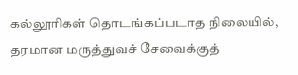கல்லூரிகள் தொடங்கப்படாத நிலையில், தரமான மருத்துவச் சேவைக்குத்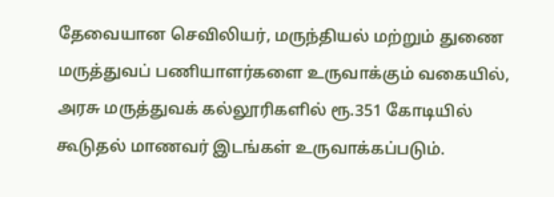தேவையான செவிலியர், மருந்தியல் மற்றும் துணை மருத்துவப் பணியாளர்களை உருவாக்கும் வகையில், அரசு மருத்துவக் கல்லூரிகளில் ரூ.351 கோடியில் கூடுதல் மாணவர் இடங்கள் உருவாக்கப்படும்.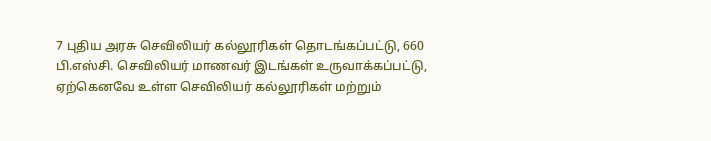7 புதிய அரசு செவிலியர் கல்லூரிகள் தொடங்கப்பட்டு, 660 பி.எஸ்சி. செவிலியர் மாணவர் இடங்கள் உருவாக்கப்பட்டு, ஏற்கெனவே உள்ள செவிலியர் கல்லூரிகள் மற்றும்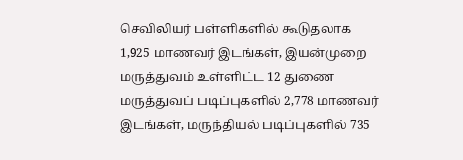செவிலியர் பள்ளிகளில் கூடுதலாக 1,925 மாணவர் இடங்கள், இயன்முறை மருத்துவம் உள்ளிட்ட 12 துணை மருத்துவப் படிப்புகளில் 2,778 மாணவர் இடங்கள், மருந்தியல் படிப்புகளில் 735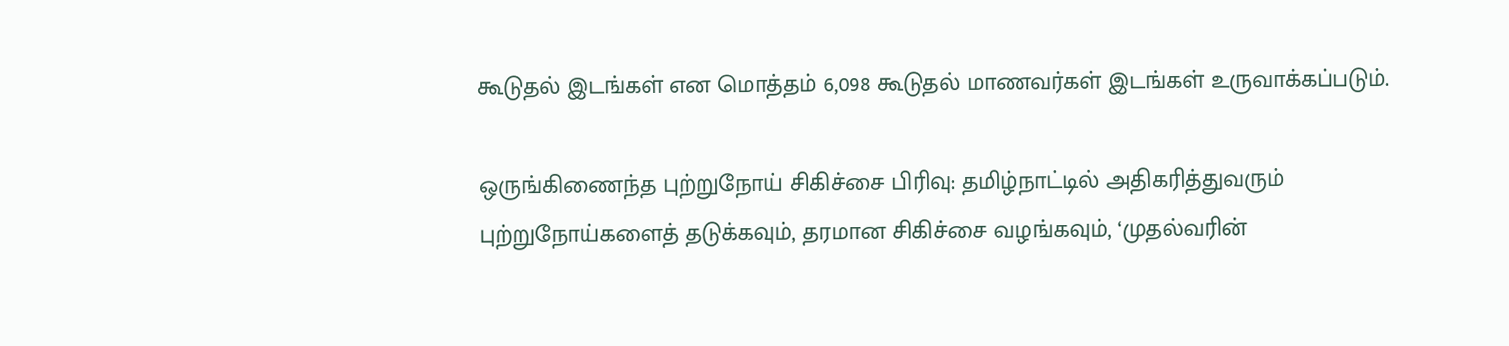கூடுதல் இடங்கள் என மொத்தம் 6,098 கூடுதல் மாணவர்கள் இடங்கள் உருவாக்கப்படும்.

ஒருங்கிணைந்த புற்றுநோய் சிகிச்சை பிரிவு: தமிழ்நாட்டில் அதிகரித்துவரும் புற்றுநோய்களைத் தடுக்கவும், தரமான சிகிச்சை வழங்கவும், ‘முதல்வரின்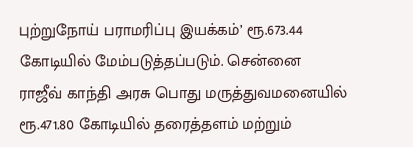புற்றுநோய் பராமரிப்பு இயக்கம்’ ரூ.673.44 கோடியில் மேம்படுத்தப்படும். சென்னை ராஜீவ் காந்தி அரசு பொது மருத்துவமனையில் ரூ.471.80 கோடியில் தரைத்தளம் மற்றும்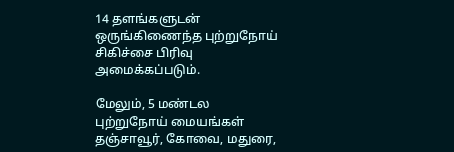14 தளங்களுடன் ஒருங்கிணைந்த புற்றுநோய் சிகிச்சை பிரிவு அமைக்கப்படும்.

மேலும், 5 மண்டல புற்றுநோய் மையங்கள் தஞ்சாவூர், கோவை, மதுரை,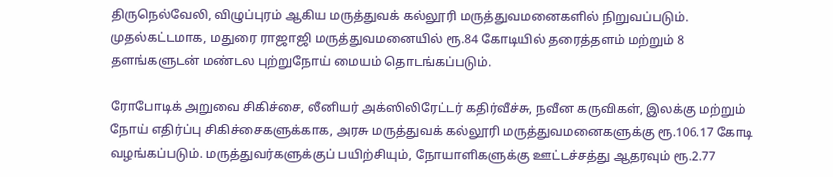திருநெல்வேலி, விழுப்புரம் ஆகிய மருத்துவக் கல்லூரி மருத்துவமனைகளில் நிறுவப்படும். முதல்கட்டமாக, மதுரை ராஜாஜி மருத்துவமனையில் ரூ.84 கோடியில் தரைத்தளம் மற்றும் 8 தளங்களுடன் மண்டல புற்றுநோய் மையம் தொடங்கப்படும்.

ரோபோடிக் அறுவை சிகிச்சை, லீனியர் அக்ஸிலிரேட்டர் கதிர்வீச்சு, நவீன கருவிகள், இலக்கு மற்றும் நோய் எதிர்ப்பு சிகிச்சைகளுக்காக, அரசு மருத்துவக் கல்லூரி மருத்துவமனைகளுக்கு ரூ.106.17 கோடி வழங்கப்படும். மருத்துவர்களுக்குப் பயிற்சியும், நோயாளிகளுக்கு ஊட்டச்சத்து ஆதரவும் ரூ.2.77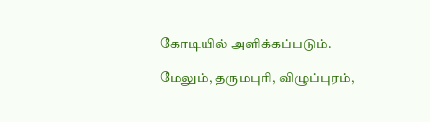கோடியில் அளிக்கப்படும்.

மேலும், தருமபுரி, விழுப்புரம்,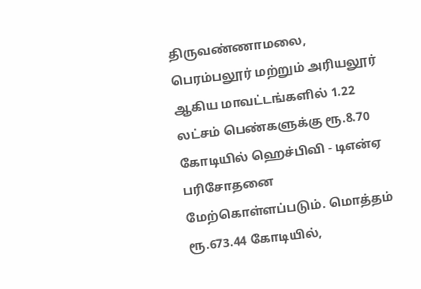திருவண்ணாமலை, பெரம்பலூர் மற்றும் அரியலூர் ஆகிய மாவட்டங்களில் 1.22 லட்சம் பெண்களுக்கு ரூ.8.70 கோடியில் ஹெச்பிவி - டிஎன்ஏ பரிசோதனை மேற்கொள்ளப்படும். மொத்தம் ரூ.673.44 கோடியில்,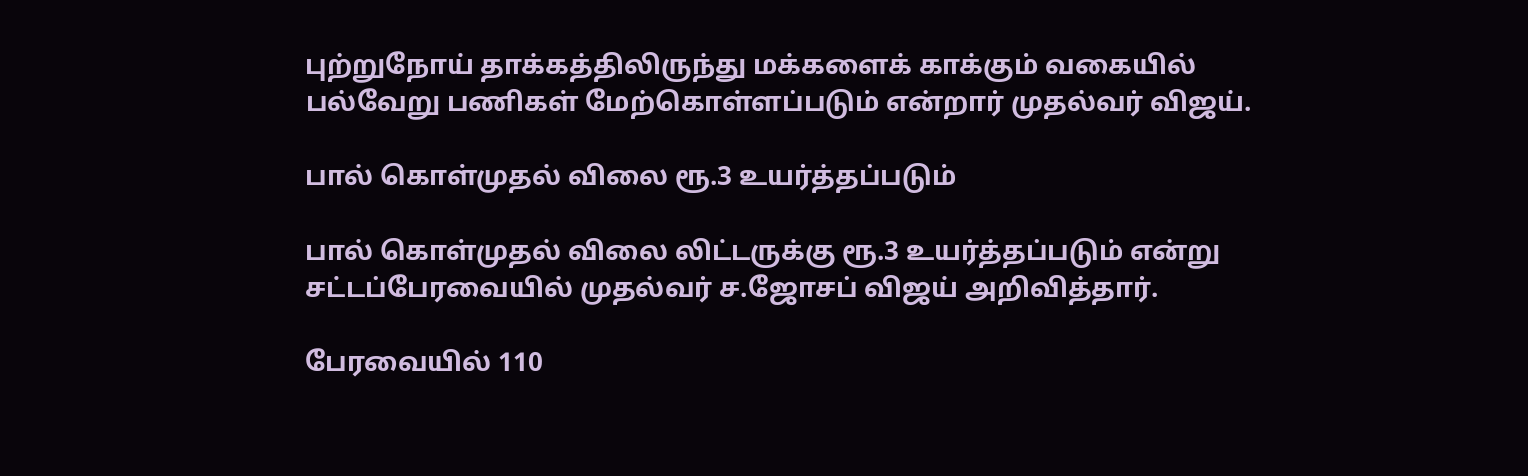புற்றுநோய் தாக்கத்திலிருந்து மக்களைக் காக்கும் வகையில் பல்வேறு பணிகள் மேற்கொள்ளப்படும் என்றார் முதல்வர் விஜய்.

பால் கொள்முதல் விலை ரூ.3 உயர்த்தப்படும்

பால் கொள்முதல் விலை லிட்டருக்கு ரூ.3 உயர்த்தப்படும் என்று சட்டப்பேரவையில் முதல்வர் ச.ஜோசப் விஜய் அறிவித்தார்.

பேரவையில் 110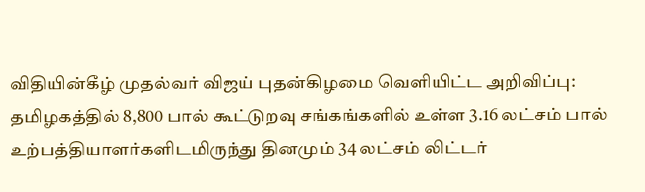விதியின்கீழ் முதல்வர் விஜய் புதன்கிழமை வெளியிட்ட அறிவிப்பு: தமிழகத்தில் 8,800 பால் கூட்டுறவு சங்கங்களில் உள்ள 3.16 லட்சம் பால் உற்பத்தியாளர்களிடமிருந்து தினமும் 34 லட்சம் லிட்டர்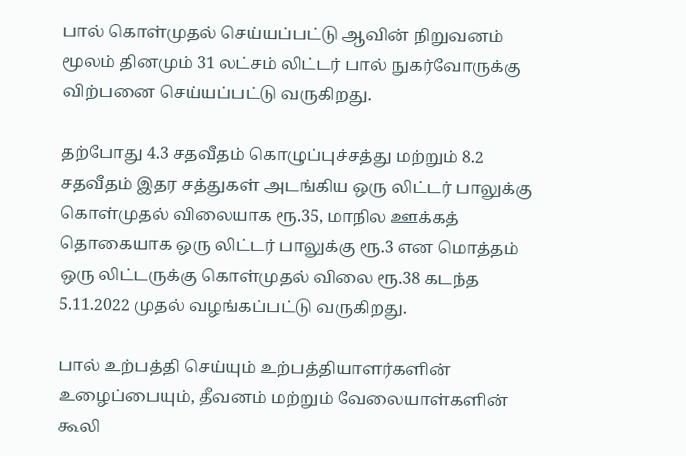பால் கொள்முதல் செய்யப்பட்டு ஆவின் நிறுவனம் மூலம் தினமும் 31 லட்சம் லிட்டர் பால் நுகர்வோருக்கு விற்பனை செய்யப்பட்டு வருகிறது.

தற்போது 4.3 சதவீதம் கொழுப்புச்சத்து மற்றும் 8.2 சதவீதம் இதர சத்துகள் அடங்கிய ஒரு லிட்டர் பாலுக்கு கொள்முதல் விலையாக ரூ.35, மாநில ஊக்கத் தொகையாக ஒரு லிட்டர் பாலுக்கு ரூ.3 என மொத்தம் ஒரு லிட்டருக்கு கொள்முதல் விலை ரூ.38 கடந்த 5.11.2022 முதல் வழங்கப்பட்டு வருகிறது.

பால் உற்பத்தி செய்யும் உற்பத்தியாளர்களின் உழைப்பையும், தீவனம் மற்றும் வேலையாள்களின் கூலி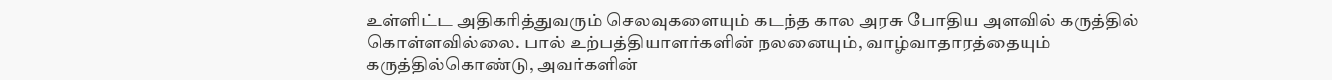உள்ளிட்ட அதிகரித்துவரும் செலவுகளையும் கடந்த கால அரசு போதிய அளவில் கருத்தில் கொள்ளவில்லை. பால் உற்பத்தியாளர்களின் நலனையும், வாழ்வாதாரத்தையும் கருத்தில்கொண்டு, அவர்களின்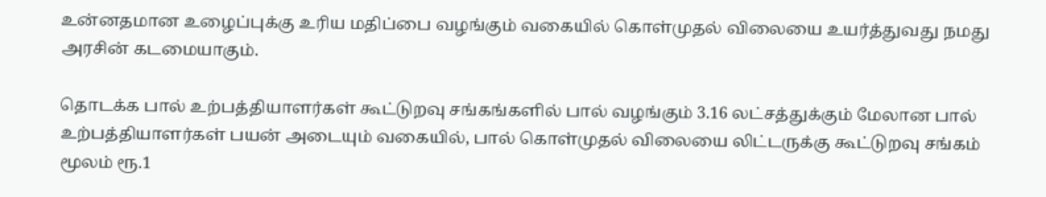உன்னதமான உழைப்புக்கு உரிய மதிப்பை வழங்கும் வகையில் கொள்முதல் விலையை உயர்த்துவது நமது அரசின் கடமையாகும்.

தொடக்க பால் உற்பத்தியாளர்கள் கூட்டுறவு சங்கங்களில் பால் வழங்கும் 3.16 லட்சத்துக்கும் மேலான பால் உற்பத்தியாளர்கள் பயன் அடையும் வகையில், பால் கொள்முதல் விலையை லிட்டருக்கு கூட்டுறவு சங்கம் மூலம் ரூ.1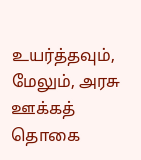உயர்த்தவும், மேலும், அரசு ஊக்கத் தொகை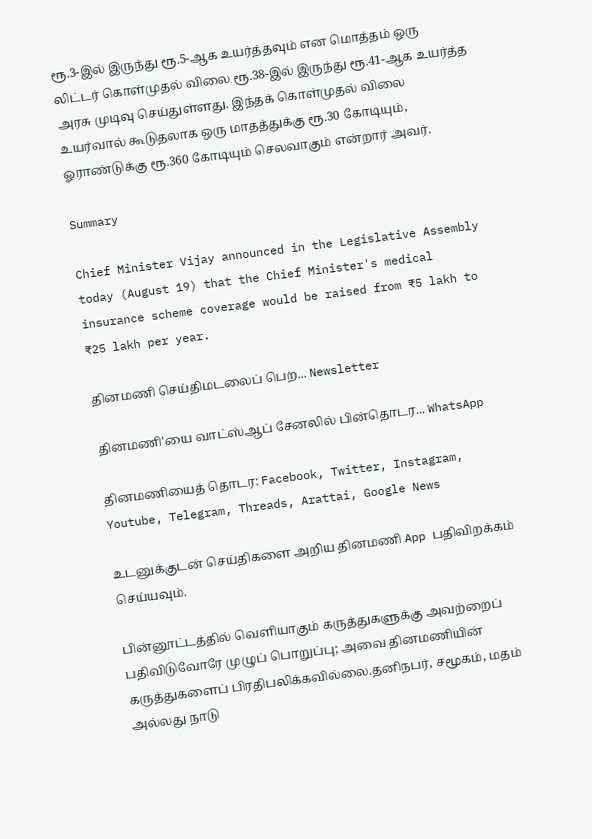ரூ.3-இல் இருந்து ரூ.5-ஆக உயர்த்தவும் என மொத்தம் ஒரு லிட்டர் கொள்முதல் விலை ரூ.38-இல் இருந்து ரூ.41-ஆக உயர்த்த அரசு முடிவு செய்துள்ளது. இந்தக் கொள்முதல் விலை உயர்வால் கூடுதலாக ஒரு மாதத்துக்கு ரூ.30 கோடியும், ஓராண்டுக்கு ரூ.360 கோடியும் செலவாகும் என்றார் அவர்.

Summary

Chief Minister Vijay announced in the Legislative Assembly today (August 19) that the Chief Minister's medical insurance scheme coverage would be raised from ₹5 lakh to ₹25 lakh per year.

தினமணி செய்திமடலைப் பெற... Newsletter

தினமணி'யை வாட்ஸ்ஆப் சேனலில் பின்தொடர... WhatsApp

தினமணியைத் தொடர: Facebook, Twitter, Instagram, Youtube, Telegram, Threads, Arattai, Google News

உடனுக்குடன் செய்திகளை அறிய தினமணி App பதிவிறக்கம் செய்யவும்.

பின்னூட்டத்தில் வெளியாகும் கருத்துகளுக்கு அவற்றைப் பதிவிடுவோரே முழுப் பொறுப்பு; அவை தினமணியின் கருத்துகளைப் பிரதிபலிக்கவில்லை.தனிநபர், சமூகம், மதம் அல்லது நாடு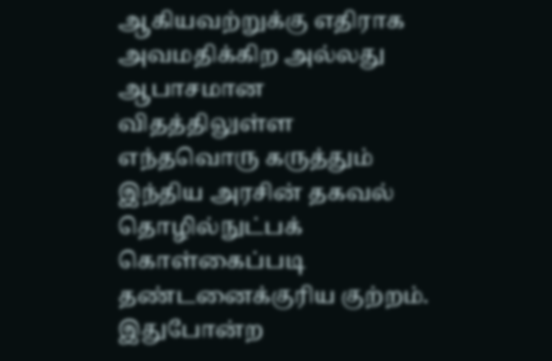ஆகியவற்றுக்கு எதிராக அவமதிக்கிற அல்லது ஆபாசமான விதத்திலுள்ள எந்தவொரு கருத்தும் இந்திய அரசின் தகவல் தொழில்நுட்பக் கொள்கைப்படி தண்டனைக்குரிய குற்றம். இதுபோன்ற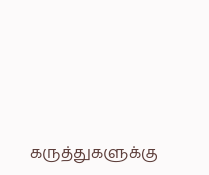கருத்துகளுக்கு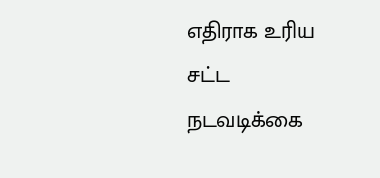எதிராக உரிய சட்ட நடவடிக்கை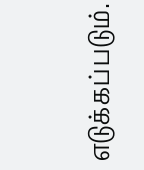எடுக்கப்படும்.